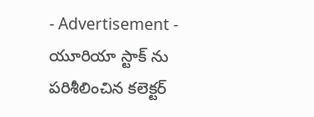- Advertisement -
యూరియా స్టాక్ ను పరిశీలించిన కలెక్టర్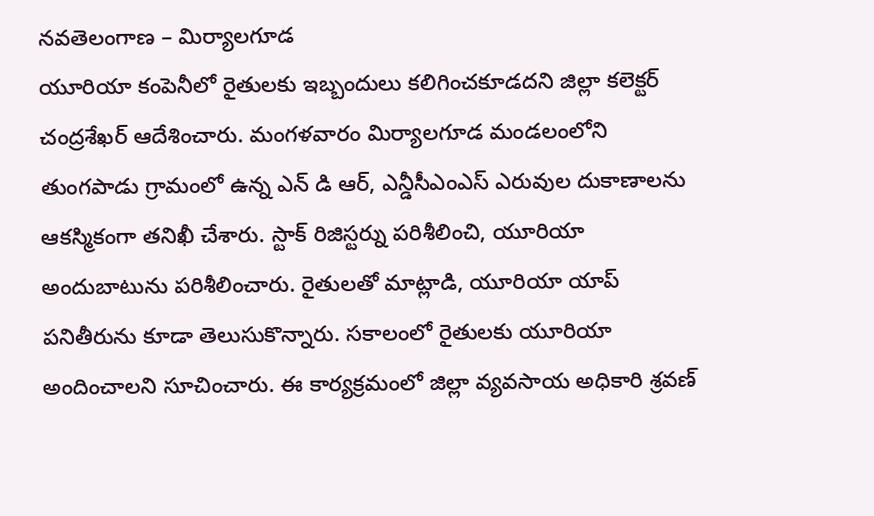నవతెలంగాణ – మిర్యాలగూడ
యూరియా కంపెనీలో రైతులకు ఇబ్బందులు కలిగించకూడదని జిల్లా కలెక్టర్ చంద్రశేఖర్ ఆదేశించారు. మంగళవారం మిర్యాలగూడ మండలంలోని తుంగపాడు గ్రామంలో ఉన్న ఎన్ డి ఆర్, ఎన్డీసీఎంఎస్ ఎరువుల దుకాణాలను ఆకస్మికంగా తనిఖీ చేశారు. స్టాక్ రిజిస్టర్ను పరిశీలించి, యూరియా అందుబాటును పరిశీలించారు. రైతులతో మాట్లాడి, యూరియా యాప్ పనితీరును కూడా తెలుసుకొన్నారు. సకాలంలో రైతులకు యూరియా అందించాలని సూచించారు. ఈ కార్యక్రమంలో జిల్లా వ్యవసాయ అధికారి శ్రవణ్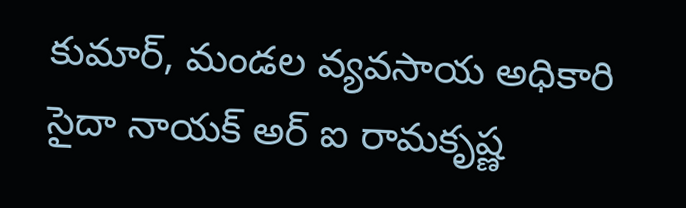కుమార్, మండల వ్యవసాయ అధికారి సైదా నాయక్ అర్ ఐ రామకృష్ణ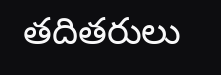తదితరులు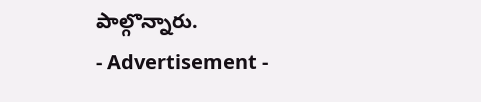పాల్గొన్నారు.
- Advertisement -